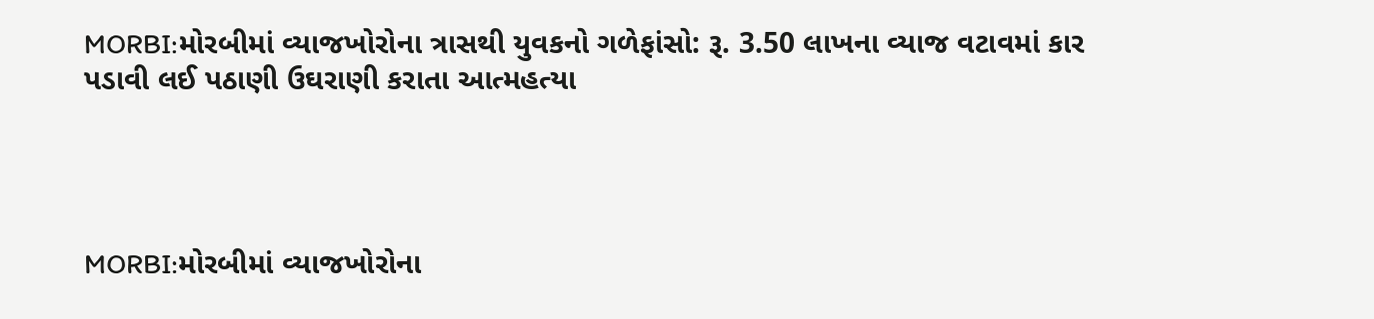MORBI:મોરબીમાં વ્યાજખોરોના ત્રાસથી યુવકનો ગળેફાંસો: રૂ. 3.50 લાખના વ્યાજ વટાવમાં કાર પડાવી લઈ પઠાણી ઉઘરાણી કરાતા આત્મહત્યા




MORBI:મોરબીમાં વ્યાજખોરોના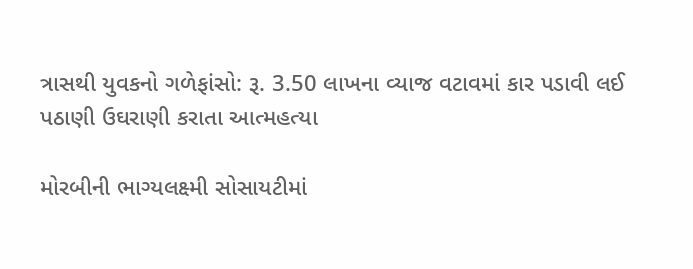ત્રાસથી યુવકનો ગળેફાંસો: રૂ. 3.50 લાખના વ્યાજ વટાવમાં કાર પડાવી લઈ પઠાણી ઉઘરાણી કરાતા આત્મહત્યા

મોરબીની ભાગ્યલક્ષ્મી સોસાયટીમાં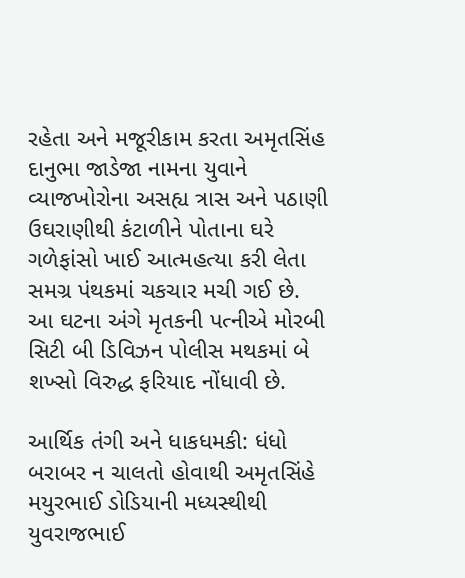રહેતા અને મજૂરીકામ કરતા અમૃતસિંહ દાનુભા જાડેજા નામના યુવાને વ્યાજખોરોના અસહ્ય ત્રાસ અને પઠાણી ઉઘરાણીથી કંટાળીને પોતાના ઘરે ગળેફાંસો ખાઈ આત્મહત્યા કરી લેતા સમગ્ર પંથકમાં ચકચાર મચી ગઈ છે. આ ઘટના અંગે મૃતકની પત્નીએ મોરબી સિટી બી ડિવિઝન પોલીસ મથકમાં બે શખ્સો વિરુદ્ધ ફરિયાદ નોંધાવી છે.

આર્થિક તંગી અને ધાકધમકી: ધંધો બરાબર ન ચાલતો હોવાથી અમૃતસિંહે મયુરભાઈ ડોડિયાની મધ્યસ્થીથી યુવરાજભાઈ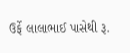ઉર્ફે લાલાભાઈ પાસેથી રૂ.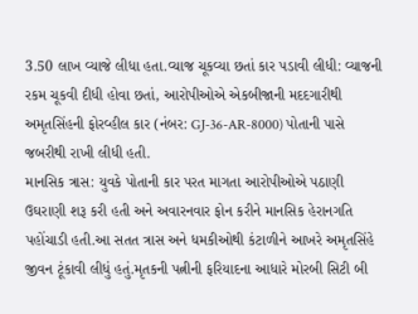3.50 લાખ વ્યાજે લીધા હતા.વ્યાજ ચૂકવ્યા છતાં કાર પડાવી લીધી: વ્યાજની રકમ ચૂકવી દીધી હોવા છતાં, આરોપીઓએ એકબીજાની મદદગારીથી અમૃતસિંહની ફોરવ્હીલ કાર (નંબર: GJ-36-AR-8000) પોતાની પાસે જબરીથી રાખી લીધી હતી.
માનસિક ત્રાસ: યુવકે પોતાની કાર પરત માગતા આરોપીઓએ પઠાણી ઉઘરાણી શરૂ કરી હતી અને અવારનવાર ફોન કરીને માનસિક હેરાનગતિ પહોંચાડી હતી.આ સતત ત્રાસ અને ધમકીઓથી કંટાળીને આખરે અમૃતસિંહે જીવન ટૂંકાવી લીધું હતું.મૃતકની પત્નીની ફરિયાદના આધારે મોરબી સિટી બી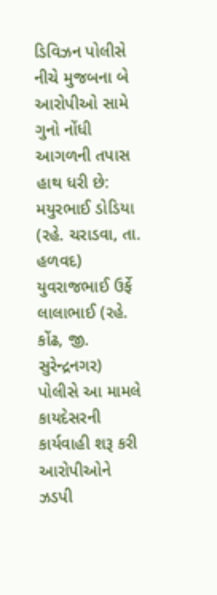ડિવિઝન પોલીસે નીચે મુજબના બે આરોપીઓ સામે ગુનો નોંધી આગળની તપાસ હાથ ધરી છે: મયુરભાઈ ડોડિયા (રહે. ચરાડવા, તા. હળવદ) યુવરાજભાઈ ઉર્ફે લાલાભાઈ (રહે. કોંઢ, જી. સુરેન્દ્રનગર) પોલીસે આ મામલે કાયદેસરની કાર્યવાહી શરૂ કરી આરોપીઓને ઝડપી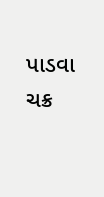પાડવા ચક્ર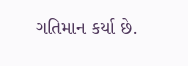ગતિમાન કર્યા છે.